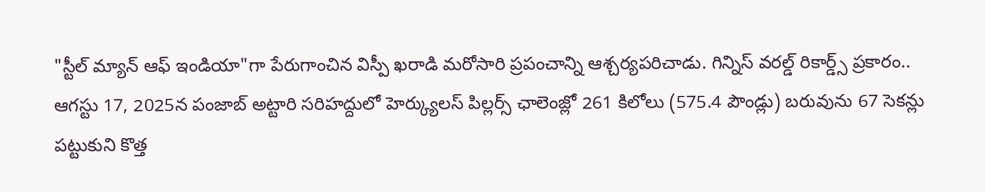"స్టీల్ మ్యాన్ ఆఫ్ ఇండియా"గా పేరుగాంచిన విస్పీ ఖరాడి మరోసారి ప్రపంచాన్ని ఆశ్చర్యపరిచాడు. గిన్నిస్ వరల్డ్ రికార్డ్స్ ప్రకారం.. ఆగస్టు 17, 2025న పంజాబ్ అట్టారి సరిహద్దులో హెర్క్యులస్ పిల్లర్స్ ఛాలెంజ్లో 261 కిలోలు (575.4 పౌండ్లు) బరువును 67 సెకన్లు పట్టుకుని కొత్త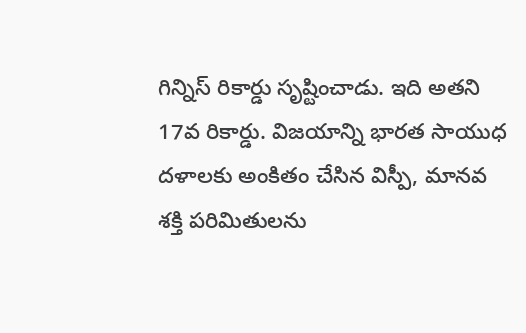గిన్నిస్ రికార్డు సృష్టించాడు. ఇది అతని 17వ రికార్డు. విజయాన్ని భారత సాయుధ దళాలకు అంకితం చేసిన విస్పీ, మానవ శక్తి పరిమితులను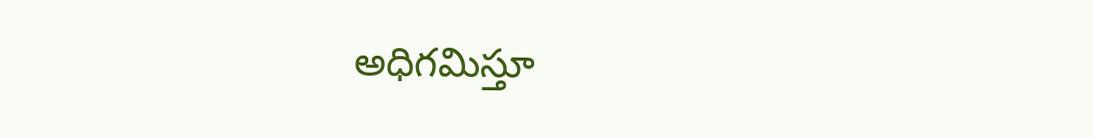అధిగమిస్తూ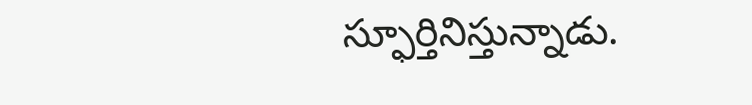స్ఫూర్తినిస్తున్నాడు.